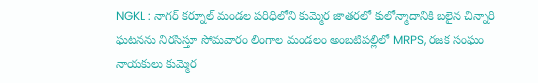NGKL : నాగర్ కర్నూల్ మండల పరిధిలోని కుమ్మెర జాతరలో కులోన్మాదానికి బలైన చిన్నారి ఘటనను నిరసిస్తూ సోమవారం లింగాల మండలం అంబటిపల్లిలో MRPS, రజక సంఘం నాయకులు కుమ్మెర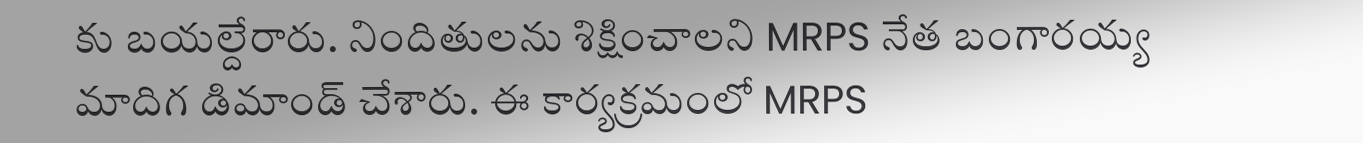కు బయల్దేరారు. నిందితులను శిక్షించాలని MRPS నేత బంగారయ్య మాదిగ డిమాండ్ చేశారు. ఈ కార్యక్రమంలో MRPS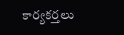కార్యకర్తలు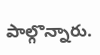పాల్గొన్నారు.